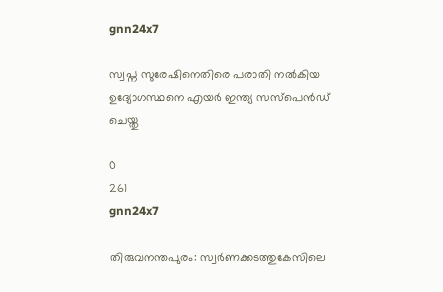gnn24x7

സ്വപ്ന സുരേഷിനെതിരെ പരാതി നൽകിയ ഉദ്യോഗസ്ഥനെ എയർ ഇന്ത്യ സസ്പെൻഡ് ചെയ്തു

0
261
gnn24x7

തിരുവനന്തപുരം: സ്വർണക്കടത്തുകേസിലെ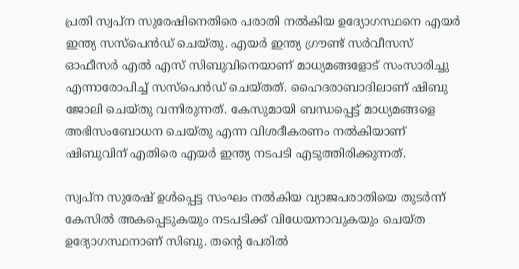പ്രതി സ്വപ്ന സുരേഷിനെതിരെ പരാതി നൽകിയ ഉദ്യോഗസ്ഥനെ എയർ ഇന്ത്യ സസ്പെൻഡ് ചെയ്തു. എയര്‍ ഇന്ത്യ ഗ്രൗണ്ട് സര്‍വീസസ് ഓഫീസർ എൽ എസ് സിബുവിനെയാണ് മാധ്യമങ്ങളോട് സംസാരിച്ചു എന്നാരോപിച്ച് സസ്പെൻഡ് ചെയ്തത്. ഹൈദരാബാദിലാണ് ഷിബു ജോലി ചെയ്തു വന്നിരുന്നത്. കേസുമായി ബന്ധപ്പെട്ട് മാധ്യമങ്ങളെ അഭിസംബോധന ചെയ്തു എന്ന വിശദീകരണം നല്‍കിയാണ് ഷിബുവിന് എതിരെ എയര്‍ ഇന്ത്യ നടപടി എടുത്തിരിക്കുന്നത്.

സ്വപ്ന സുരേഷ് ഉൾപ്പെട്ട സംഘം നൽകിയ വ്യാജപരാതിയെ തുടർന്ന് കേസിൽ അകപ്പെടുകയും നടപടിക്ക് വിധേയനാവുകയും ചെയ്ത ഉദ്യോഗസ്ഥനാണ് സിബു. തന്റെ പേരിൽ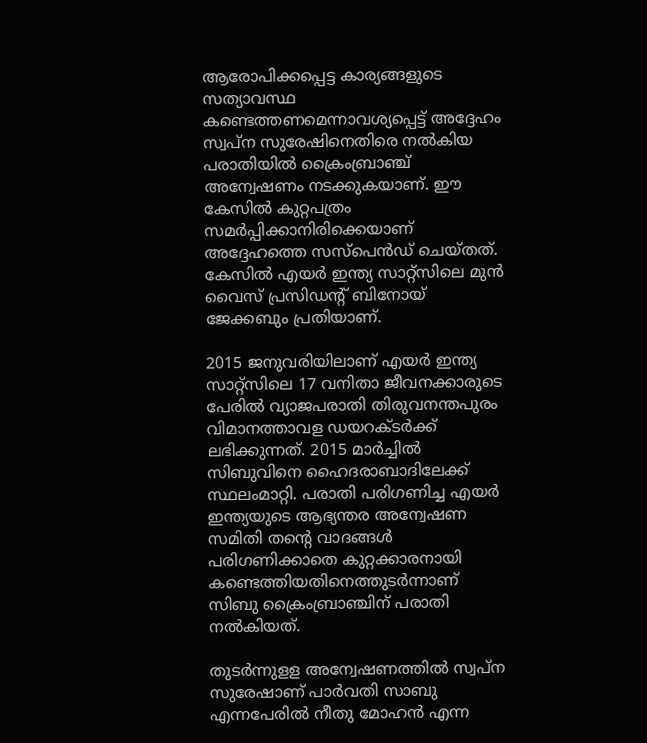ആരോപിക്കപ്പെട്ട കാര്യങ്ങളുടെ സത്യാവസ്ഥ കണ്ടെത്തണമെന്നാവശ്യപ്പെട്ട് അദ്ദേഹം സ്വപ്ന സുരേഷിനെതിരെ നൽകിയ പരാതിയിൽ ക്രൈംബ്രാഞ്ച് അന്വേഷണം നടക്കുകയാണ്. ഈ കേസിൽ കുറ്റപത്രം സമർപ്പിക്കാനിരിക്കെയാണ് അദ്ദേഹത്തെ സസ്പെൻഡ് ചെയ്തത്. കേസിൽ എയർ ഇന്ത്യ സാറ്റ്സിലെ മുൻ വൈസ് പ്രസിഡന്റ് ബിനോയ് ജേക്കബും പ്രതിയാണ്.

2015 ജനുവരിയിലാണ് എയർ ഇന്ത്യ സാറ്റ്സിലെ 17 വനിതാ ജീവനക്കാരുടെ പേരിൽ വ്യാജപരാതി തിരുവനന്തപുരം വിമാനത്താവള ഡയറക്ടർക്ക് ലഭിക്കുന്നത്. 2015 മാർച്ചിൽ സിബുവിനെ ഹൈദരാബാദിലേക്ക് സ്ഥലംമാറ്റി. പരാതി പരിഗണിച്ച എയർ ഇന്ത്യയുടെ ആഭ്യന്തര അന്വേഷണ സമിതി തന്റെ വാദങ്ങൾ പരിഗണിക്കാതെ കുറ്റക്കാരനായി കണ്ടെത്തിയതിനെത്തുടർന്നാണ് സിബു ക്രൈംബ്രാഞ്ചിന് പരാതി നൽകിയത്.

തുടർന്നുളള അന്വേഷണത്തിൽ സ്വപ്ന സുരേഷാണ് പാർവതി സാബു എന്നപേരിൽ നീതു മോഹൻ എന്ന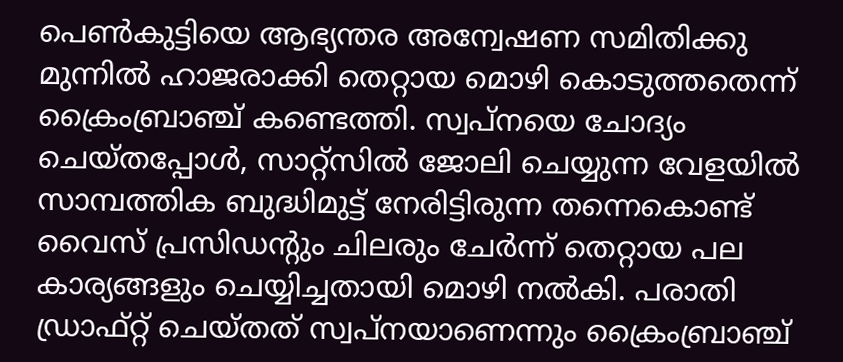പെൺകുട്ടിയെ ആഭ്യന്തര അന്വേഷണ സമിതിക്കു മുന്നിൽ ഹാജരാക്കി തെറ്റായ മൊഴി കൊടുത്തതെന്ന് ക്രൈംബ്രാഞ്ച് കണ്ടെത്തി. സ്വപ്നയെ ചോദ്യം ചെയ്തപ്പോൾ, സാറ്റ്സിൽ ജോലി ചെയ്യുന്ന വേളയിൽ സാമ്പത്തിക ബുദ്ധിമുട്ട് നേരിട്ടിരുന്ന തന്നെകൊണ്ട് വൈസ് പ്രസിഡന്റും ചിലരും ചേർന്ന് തെറ്റായ പല കാര്യങ്ങളും ചെയ്യിച്ചതായി മൊഴി നൽകി. പരാതി ഡ്രാഫ്റ്റ് ചെയ്തത് സ്വപ്നയാണെന്നും ക്രൈംബ്രാഞ്ച്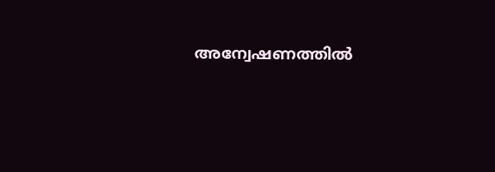അന്വേഷണത്തിൽ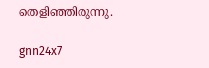തെളിഞ്ഞിരുന്നു.

gnn24x7